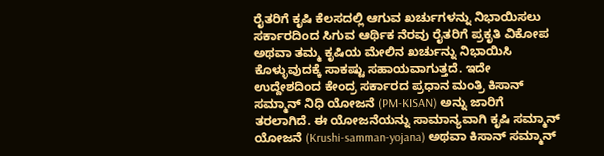ರೈತರಿಗೆ ಕೃಷಿ ಕೆಲಸದಲ್ಲಿ ಆಗುವ ಖರ್ಚುಗಳನ್ನು ನಿಭಾಯಿಸಲು ಸರ್ಕಾರದಿಂದ ಸಿಗುವ ಆರ್ಥಿಕ ನೆರವು ರೈತರಿಗೆ ಪ್ರಕೃತಿ ವಿಕೋಪ ಅಥವಾ ತಮ್ಮ ಕೃಷಿಯ ಮೇಲಿನ ಖರ್ಚುನ್ನು ನಿಭಾಯಿಸಿ ಕೊಳ್ಳುವುದಕ್ಕೆ ಸಾಕಷ್ಟು ಸಹಾಯವಾಗುತ್ತದೆ. ಇದೇ ಉದ್ದೇಶದಿಂದ ಕೇಂದ್ರ ಸರ್ಕಾರದ ಪ್ರಧಾನ ಮಂತ್ರಿ ಕಿಸಾನ್ ಸಮ್ಮಾನ್ ನಿಧಿ ಯೋಜನೆ (PM-KISAN) ಅನ್ನು ಜಾರಿಗೆ ತರಲಾಗಿದೆ. ಈ ಯೋಜನೆಯನ್ನು ಸಾಮಾನ್ಯವಾಗಿ ಕೃಷಿ ಸಮ್ಮಾನ್ ಯೋಜನೆ (Krushi-samman-yojana) ಅಥವಾ ಕಿಸಾನ್ ಸಮ್ಮಾನ್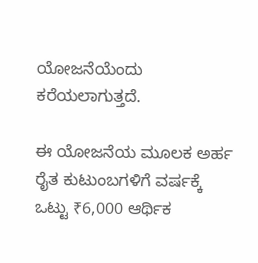ಯೋಜನೆಯೆಂದು ಕರೆಯಲಾಗುತ್ತದೆ.

ಈ ಯೋಜನೆಯ ಮೂಲಕ ಅರ್ಹ ರೈತ ಕುಟುಂಬಗಳಿಗೆ ವರ್ಷಕ್ಕೆ ಒಟ್ಟು ₹6,000 ಆರ್ಥಿಕ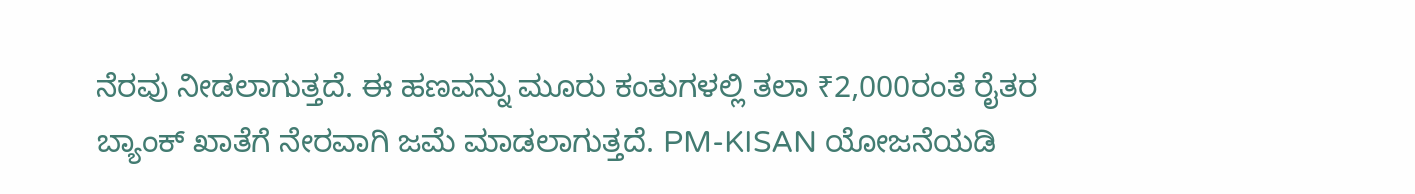ನೆರವು ನೀಡಲಾಗುತ್ತದೆ. ಈ ಹಣವನ್ನು ಮೂರು ಕಂತುಗಳಲ್ಲಿ ತಲಾ ₹2,000ರಂತೆ ರೈತರ ಬ್ಯಾಂಕ್ ಖಾತೆಗೆ ನೇರವಾಗಿ ಜಮೆ ಮಾಡಲಾಗುತ್ತದೆ. PM-KISAN ಯೋಜನೆಯಡಿ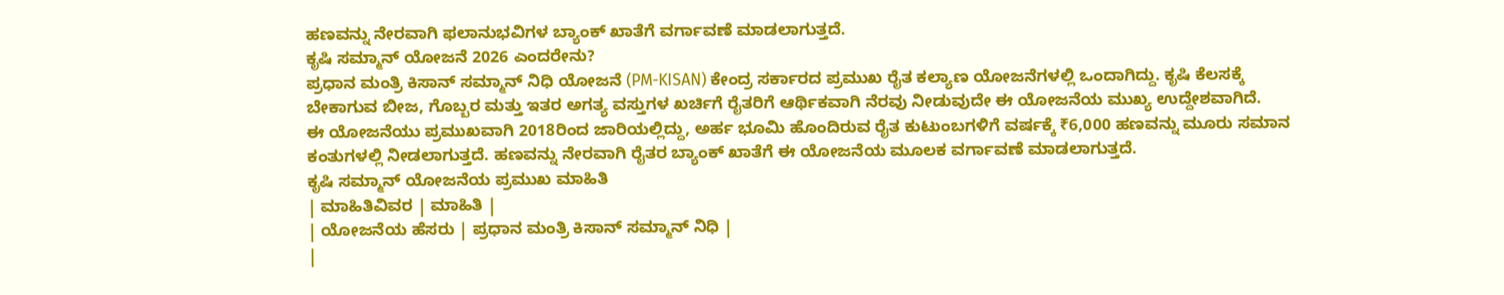ಹಣವನ್ನು ನೇರವಾಗಿ ಫಲಾನುಭವಿಗಳ ಬ್ಯಾಂಕ್ ಖಾತೆಗೆ ವರ್ಗಾವಣೆ ಮಾಡಲಾಗುತ್ತದೆ.
ಕೃಷಿ ಸಮ್ಮಾನ್ ಯೋಜನೆ 2026 ಎಂದರೇನು?
ಪ್ರಧಾನ ಮಂತ್ರಿ ಕಿಸಾನ್ ಸಮ್ಮಾನ್ ನಿಧಿ ಯೋಜನೆ (PM-KISAN) ಕೇಂದ್ರ ಸರ್ಕಾರದ ಪ್ರಮುಖ ರೈತ ಕಲ್ಯಾಣ ಯೋಜನೆಗಳಲ್ಲಿ ಒಂದಾಗಿದ್ದು. ಕೃಷಿ ಕೆಲಸಕ್ಕೆ ಬೇಕಾಗುವ ಬೀಜ, ಗೊಬ್ಬರ ಮತ್ತು ಇತರ ಅಗತ್ಯ ವಸ್ತುಗಳ ಖರ್ಚಿಗೆ ರೈತರಿಗೆ ಆರ್ಥಿಕವಾಗಿ ನೆರವು ನೀಡುವುದೇ ಈ ಯೋಜನೆಯ ಮುಖ್ಯ ಉದ್ದೇಶವಾಗಿದೆ.
ಈ ಯೋಜನೆಯು ಪ್ರಮುಖವಾಗಿ 2018ರಿಂದ ಜಾರಿಯಲ್ಲಿದ್ದು, ಅರ್ಹ ಭೂಮಿ ಹೊಂದಿರುವ ರೈತ ಕುಟುಂಬಗಳಿಗೆ ವರ್ಷಕ್ಕೆ ₹6,000 ಹಣವನ್ನು ಮೂರು ಸಮಾನ ಕಂತುಗಳಲ್ಲಿ ನೀಡಲಾಗುತ್ತದೆ. ಹಣವನ್ನು ನೇರವಾಗಿ ರೈತರ ಬ್ಯಾಂಕ್ ಖಾತೆಗೆ ಈ ಯೋಜನೆಯ ಮೂಲಕ ವರ್ಗಾವಣೆ ಮಾಡಲಾಗುತ್ತದೆ.
ಕೃಷಿ ಸಮ್ಮಾನ್ ಯೋಜನೆಯ ಪ್ರಮುಖ ಮಾಹಿತಿ
| ಮಾಹಿತಿವಿವರ | ಮಾಹಿತಿ |
| ಯೋಜನೆಯ ಹೆಸರು | ಪ್ರಧಾನ ಮಂತ್ರಿ ಕಿಸಾನ್ ಸಮ್ಮಾನ್ ನಿಧಿ |
|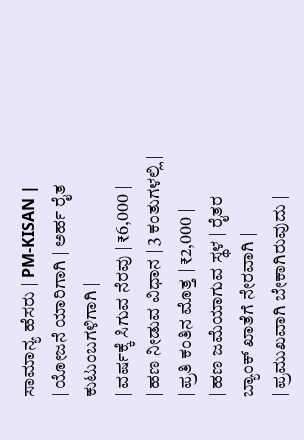ಸಾಮಾನ್ಯ ಹೆಸರು | PM-KISAN |
| ಯೋಜನೆ ಯಾರಿಗಾಗಿ | ಅರ್ಹ ರೈತ ಕುಟುಂಬಗಳಿಗಾಗಿ |
| ವರ್ಷಕ್ಕೆ ಸಿಗುವ ನೆರವು | ₹6,000 |
| ಹಣ ನೀಡುವ ವಿಧಾನ | 3 ಕಂತುಗಳಲ್ಲಿ |
| ಪ್ರತಿ ಕಂತಿನ ಮೊತ್ತ | ₹2,000 |
| ಹಣ ಜಮೆಯಾಗುವ ಸ್ಥಳ | ರೈತರ ಬ್ಯಾಂಕ್ ಖಾತೆಗೆ ನೇರವಾಗಿ |
| ಪ್ರಮುಖವಾಗಿ ಬೇಕಾಗಿರುವುದು |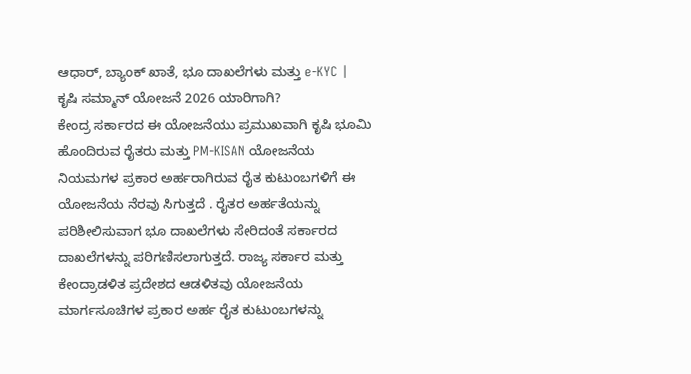ಆಧಾರ್, ಬ್ಯಾಂಕ್ ಖಾತೆ, ಭೂ ದಾಖಲೆಗಳು ಮತ್ತು e-KYC |
ಕೃಷಿ ಸಮ್ಮಾನ್ ಯೋಜನೆ 2026 ಯಾರಿಗಾಗಿ?
ಕೇಂದ್ರ ಸರ್ಕಾರದ ಈ ಯೋಜನೆಯು ಪ್ರಮುಖವಾಗಿ ಕೃಷಿ ಭೂಮಿ ಹೊಂದಿರುವ ರೈತರು ಮತ್ತು PM-KISAN ಯೋಜನೆಯ ನಿಯಮಗಳ ಪ್ರಕಾರ ಅರ್ಹರಾಗಿರುವ ರೈತ ಕುಟುಂಬಗಳಿಗೆ ಈ ಯೋಜನೆಯ ನೆರವು ಸಿಗುತ್ತದೆ . ರೈತರ ಅರ್ಹತೆಯನ್ನು ಪರಿಶೀಲಿಸುವಾಗ ಭೂ ದಾಖಲೆಗಳು ಸೇರಿದಂತೆ ಸರ್ಕಾರದ ದಾಖಲೆಗಳನ್ನು ಪರಿಗಣಿಸಲಾಗುತ್ತದೆ. ರಾಜ್ಯ ಸರ್ಕಾರ ಮತ್ತು ಕೇಂದ್ರಾಡಳಿತ ಪ್ರದೇಶದ ಆಡಳಿತವು ಯೋಜನೆಯ ಮಾರ್ಗಸೂಚಿಗಳ ಪ್ರಕಾರ ಅರ್ಹ ರೈತ ಕುಟುಂಬಗಳನ್ನು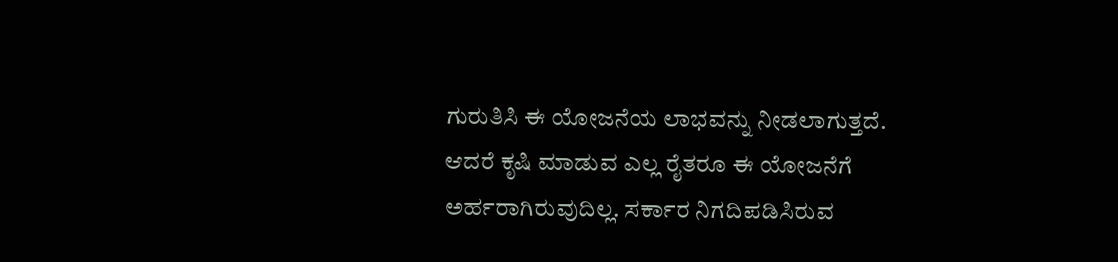ಗುರುತಿಸಿ ಈ ಯೋಜನೆಯ ಲಾಭವನ್ನು ನೀಡಲಾಗುತ್ತದೆ.
ಆದರೆ ಕೃಷಿ ಮಾಡುವ ಎಲ್ಲ ರೈತರೂ ಈ ಯೋಜನೆಗೆ ಅರ್ಹರಾಗಿರುವುದಿಲ್ಲ. ಸರ್ಕಾರ ನಿಗದಿಪಡಿಸಿರುವ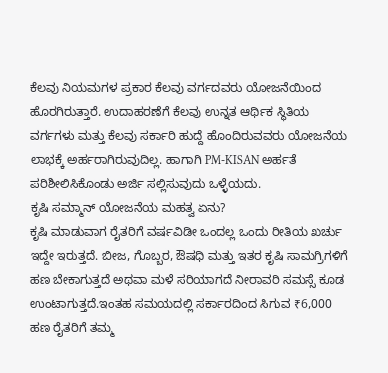ಕೆಲವು ನಿಯಮಗಳ ಪ್ರಕಾರ ಕೆಲವು ವರ್ಗದವರು ಯೋಜನೆಯಿಂದ ಹೊರಗಿರುತ್ತಾರೆ. ಉದಾಹರಣೆಗೆ ಕೆಲವು ಉನ್ನತ ಆರ್ಥಿಕ ಸ್ಥಿತಿಯ ವರ್ಗಗಳು ಮತ್ತು ಕೆಲವು ಸರ್ಕಾರಿ ಹುದ್ದೆ ಹೊಂದಿರುವವರು ಯೋಜನೆಯ ಲಾಭಕ್ಕೆ ಅರ್ಹರಾಗಿರುವುದಿಲ್ಲ. ಹಾಗಾಗಿ PM-KISAN ಅರ್ಹತೆ ಪರಿಶೀಲಿಸಿಕೊಂಡು ಅರ್ಜಿ ಸಲ್ಲಿಸುವುದು ಒಳ್ಳೆಯದು.
ಕೃಷಿ ಸಮ್ಮಾನ್ ಯೋಜನೆಯ ಮಹತ್ವ ಏನು?
ಕೃಷಿ ಮಾಡುವಾಗ ರೈತರಿಗೆ ವರ್ಷವಿಡೀ ಒಂದಲ್ಲ ಒಂದು ರೀತಿಯ ಖರ್ಚು ಇದ್ದೇ ಇರುತ್ತದೆ. ಬೀಜ, ಗೊಬ್ಬರ, ಔಷಧಿ ಮತ್ತು ಇತರ ಕೃಷಿ ಸಾಮಗ್ರಿಗಳಿಗೆ ಹಣ ಬೇಕಾಗುತ್ತದೆ ಅಥವಾ ಮಳೆ ಸರಿಯಾಗದೆ ನೀರಾವರಿ ಸಮಸ್ಸೆ ಕೂಡ ಉಂಟಾಗುತ್ತದೆ.ಇಂತಹ ಸಮಯದಲ್ಲಿ ಸರ್ಕಾರದಿಂದ ಸಿಗುವ ₹6,000 ಹಣ ರೈತರಿಗೆ ತಮ್ಮ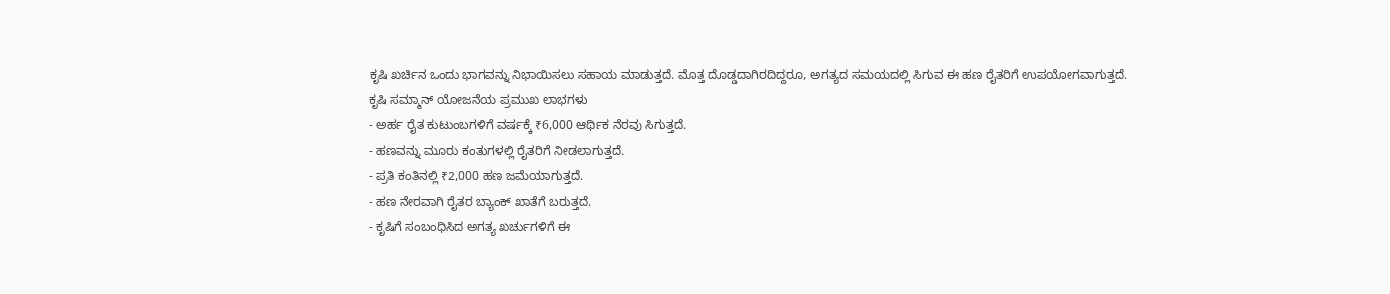ಕೃಷಿ ಖರ್ಚಿನ ಒಂದು ಭಾಗವನ್ನು ನಿಭಾಯಿಸಲು ಸಹಾಯ ಮಾಡುತ್ತದೆ. ಮೊತ್ತ ದೊಡ್ಡದಾಗಿರದಿದ್ದರೂ, ಅಗತ್ಯದ ಸಮಯದಲ್ಲಿ ಸಿಗುವ ಈ ಹಣ ರೈತರಿಗೆ ಉಪಯೋಗವಾಗುತ್ತದೆ.
ಕೃಷಿ ಸಮ್ಮಾನ್ ಯೋಜನೆಯ ಪ್ರಮುಖ ಲಾಭಗಳು
- ಅರ್ಹ ರೈತ ಕುಟುಂಬಗಳಿಗೆ ವರ್ಷಕ್ಕೆ ₹6,000 ಆರ್ಥಿಕ ನೆರವು ಸಿಗುತ್ತದೆ.
- ಹಣವನ್ನು ಮೂರು ಕಂತುಗಳಲ್ಲಿ ರೈತರಿಗೆ ನೀಡಲಾಗುತ್ತದೆ.
- ಪ್ರತಿ ಕಂತಿನಲ್ಲಿ ₹2,000 ಹಣ ಜಮೆಯಾಗುತ್ತದೆ.
- ಹಣ ನೇರವಾಗಿ ರೈತರ ಬ್ಯಾಂಕ್ ಖಾತೆಗೆ ಬರುತ್ತದೆ.
- ಕೃಷಿಗೆ ಸಂಬಂಧಿಸಿದ ಅಗತ್ಯ ಖರ್ಚುಗಳಿಗೆ ಈ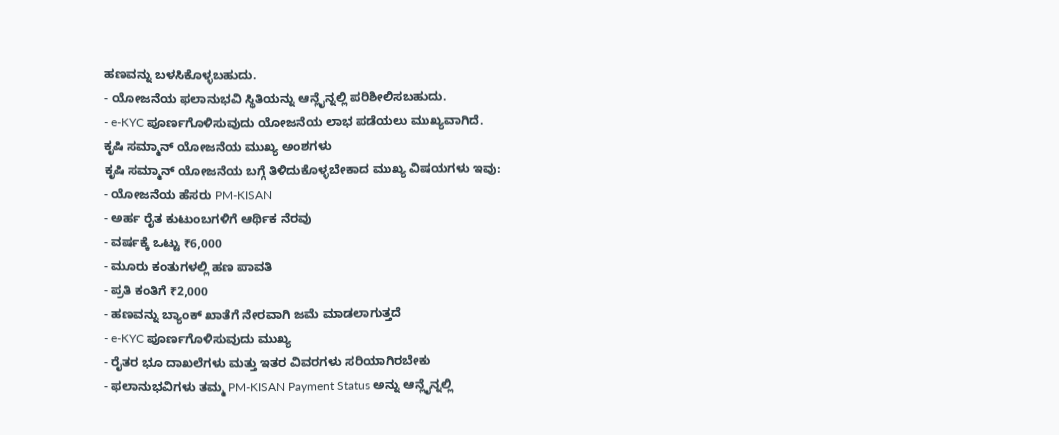ಹಣವನ್ನು ಬಳಸಿಕೊಳ್ಳಬಹುದು.
- ಯೋಜನೆಯ ಫಲಾನುಭವಿ ಸ್ಥಿತಿಯನ್ನು ಆನ್ಲೈನ್ನಲ್ಲಿ ಪರಿಶೀಲಿಸಬಹುದು.
- e-KYC ಪೂರ್ಣಗೊಳಿಸುವುದು ಯೋಜನೆಯ ಲಾಭ ಪಡೆಯಲು ಮುಖ್ಯವಾಗಿದೆ.
ಕೃಷಿ ಸಮ್ಮಾನ್ ಯೋಜನೆಯ ಮುಖ್ಯ ಅಂಶಗಳು
ಕೃಷಿ ಸಮ್ಮಾನ್ ಯೋಜನೆಯ ಬಗ್ಗೆ ತಿಳಿದುಕೊಳ್ಳಬೇಕಾದ ಮುಖ್ಯ ವಿಷಯಗಳು ಇವು:
- ಯೋಜನೆಯ ಹೆಸರು PM-KISAN
- ಅರ್ಹ ರೈತ ಕುಟುಂಬಗಳಿಗೆ ಆರ್ಥಿಕ ನೆರವು
- ವರ್ಷಕ್ಕೆ ಒಟ್ಟು ₹6,000
- ಮೂರು ಕಂತುಗಳಲ್ಲಿ ಹಣ ಪಾವತಿ
- ಪ್ರತಿ ಕಂತಿಗೆ ₹2,000
- ಹಣವನ್ನು ಬ್ಯಾಂಕ್ ಖಾತೆಗೆ ನೇರವಾಗಿ ಜಮೆ ಮಾಡಲಾಗುತ್ತದೆ
- e-KYC ಪೂರ್ಣಗೊಳಿಸುವುದು ಮುಖ್ಯ
- ರೈತರ ಭೂ ದಾಖಲೆಗಳು ಮತ್ತು ಇತರ ವಿವರಗಳು ಸರಿಯಾಗಿರಬೇಕು
- ಫಲಾನುಭವಿಗಳು ತಮ್ಮ PM-KISAN Payment Status ಅನ್ನು ಆನ್ಲೈನ್ನಲ್ಲಿ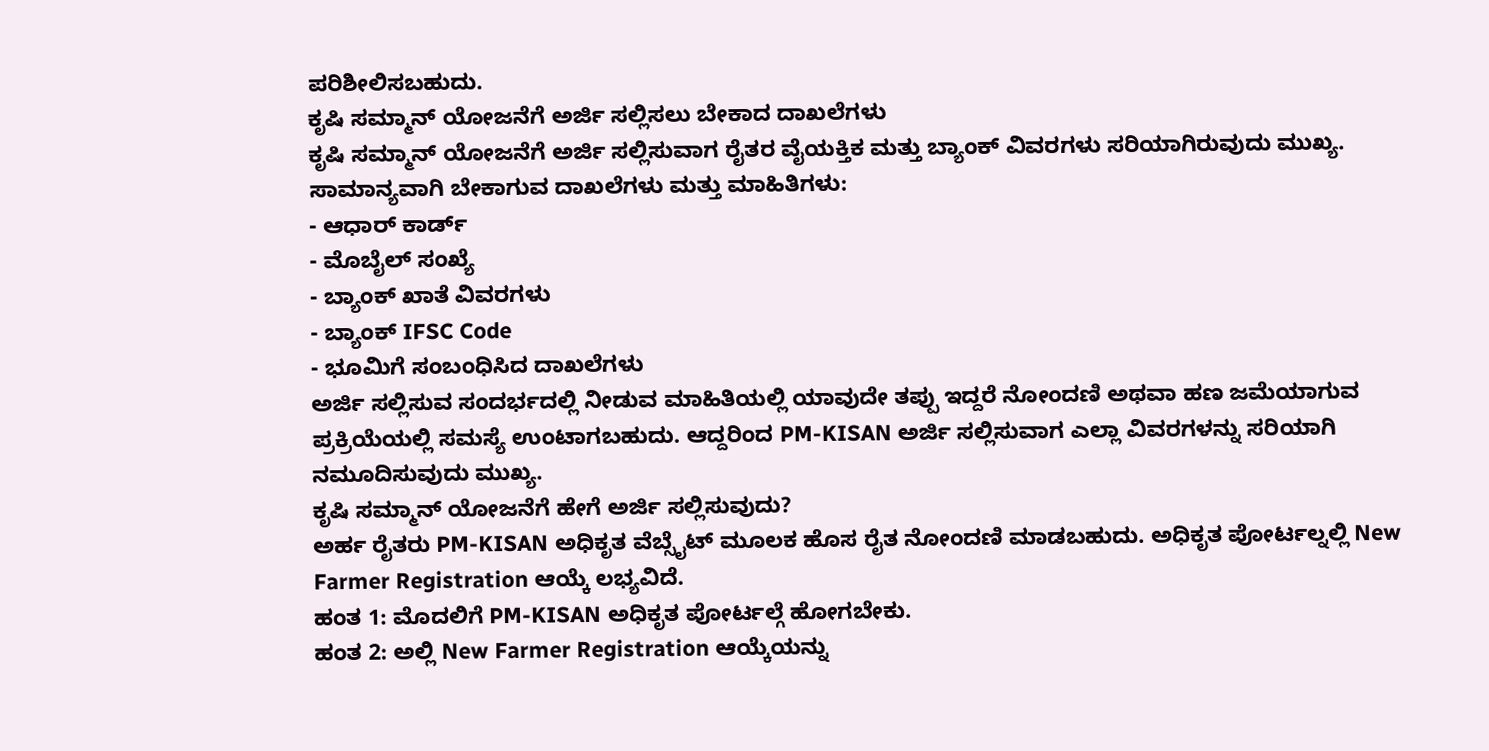ಪರಿಶೀಲಿಸಬಹುದು.
ಕೃಷಿ ಸಮ್ಮಾನ್ ಯೋಜನೆಗೆ ಅರ್ಜಿ ಸಲ್ಲಿಸಲು ಬೇಕಾದ ದಾಖಲೆಗಳು
ಕೃಷಿ ಸಮ್ಮಾನ್ ಯೋಜನೆಗೆ ಅರ್ಜಿ ಸಲ್ಲಿಸುವಾಗ ರೈತರ ವೈಯಕ್ತಿಕ ಮತ್ತು ಬ್ಯಾಂಕ್ ವಿವರಗಳು ಸರಿಯಾಗಿರುವುದು ಮುಖ್ಯ.
ಸಾಮಾನ್ಯವಾಗಿ ಬೇಕಾಗುವ ದಾಖಲೆಗಳು ಮತ್ತು ಮಾಹಿತಿಗಳು:
- ಆಧಾರ್ ಕಾರ್ಡ್
- ಮೊಬೈಲ್ ಸಂಖ್ಯೆ
- ಬ್ಯಾಂಕ್ ಖಾತೆ ವಿವರಗಳು
- ಬ್ಯಾಂಕ್ IFSC Code
- ಭೂಮಿಗೆ ಸಂಬಂಧಿಸಿದ ದಾಖಲೆಗಳು
ಅರ್ಜಿ ಸಲ್ಲಿಸುವ ಸಂದರ್ಭದಲ್ಲಿ ನೀಡುವ ಮಾಹಿತಿಯಲ್ಲಿ ಯಾವುದೇ ತಪ್ಪು ಇದ್ದರೆ ನೋಂದಣಿ ಅಥವಾ ಹಣ ಜಮೆಯಾಗುವ ಪ್ರಕ್ರಿಯೆಯಲ್ಲಿ ಸಮಸ್ಯೆ ಉಂಟಾಗಬಹುದು. ಆದ್ದರಿಂದ PM-KISAN ಅರ್ಜಿ ಸಲ್ಲಿಸುವಾಗ ಎಲ್ಲಾ ವಿವರಗಳನ್ನು ಸರಿಯಾಗಿ ನಮೂದಿಸುವುದು ಮುಖ್ಯ.
ಕೃಷಿ ಸಮ್ಮಾನ್ ಯೋಜನೆಗೆ ಹೇಗೆ ಅರ್ಜಿ ಸಲ್ಲಿಸುವುದು?
ಅರ್ಹ ರೈತರು PM-KISAN ಅಧಿಕೃತ ವೆಬ್ಸೈಟ್ ಮೂಲಕ ಹೊಸ ರೈತ ನೋಂದಣಿ ಮಾಡಬಹುದು. ಅಧಿಕೃತ ಪೋರ್ಟಲ್ನಲ್ಲಿ New Farmer Registration ಆಯ್ಕೆ ಲಭ್ಯವಿದೆ.
ಹಂತ 1: ಮೊದಲಿಗೆ PM-KISAN ಅಧಿಕೃತ ಪೋರ್ಟಲ್ಗೆ ಹೋಗಬೇಕು.
ಹಂತ 2: ಅಲ್ಲಿ New Farmer Registration ಆಯ್ಕೆಯನ್ನು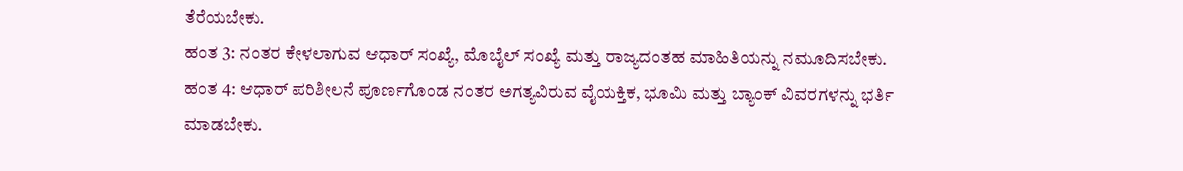ತೆರೆಯಬೇಕು.
ಹಂತ 3: ನಂತರ ಕೇಳಲಾಗುವ ಆಧಾರ್ ಸಂಖ್ಯೆ, ಮೊಬೈಲ್ ಸಂಖ್ಯೆ ಮತ್ತು ರಾಜ್ಯದಂತಹ ಮಾಹಿತಿಯನ್ನು ನಮೂದಿಸಬೇಕು.
ಹಂತ 4: ಆಧಾರ್ ಪರಿಶೀಲನೆ ಪೂರ್ಣಗೊಂಡ ನಂತರ ಅಗತ್ಯವಿರುವ ವೈಯಕ್ತಿಕ, ಭೂಮಿ ಮತ್ತು ಬ್ಯಾಂಕ್ ವಿವರಗಳನ್ನು ಭರ್ತಿ ಮಾಡಬೇಕು.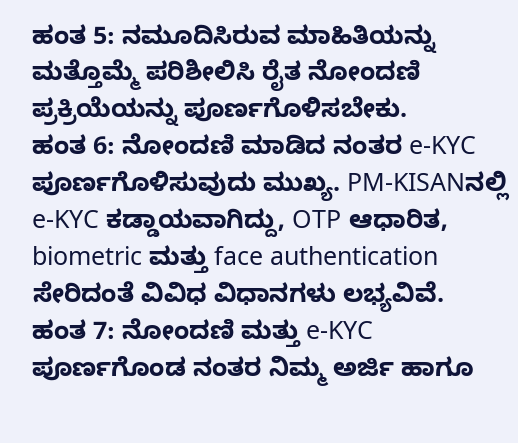ಹಂತ 5: ನಮೂದಿಸಿರುವ ಮಾಹಿತಿಯನ್ನು ಮತ್ತೊಮ್ಮೆ ಪರಿಶೀಲಿಸಿ ರೈತ ನೋಂದಣಿ ಪ್ರಕ್ರಿಯೆಯನ್ನು ಪೂರ್ಣಗೊಳಿಸಬೇಕು.
ಹಂತ 6: ನೋಂದಣಿ ಮಾಡಿದ ನಂತರ e-KYC ಪೂರ್ಣಗೊಳಿಸುವುದು ಮುಖ್ಯ. PM-KISANನಲ್ಲಿ e-KYC ಕಡ್ಡಾಯವಾಗಿದ್ದು, OTP ಆಧಾರಿತ, biometric ಮತ್ತು face authentication ಸೇರಿದಂತೆ ವಿವಿಧ ವಿಧಾನಗಳು ಲಭ್ಯವಿವೆ.
ಹಂತ 7: ನೋಂದಣಿ ಮತ್ತು e-KYC ಪೂರ್ಣಗೊಂಡ ನಂತರ ನಿಮ್ಮ ಅರ್ಜಿ ಹಾಗೂ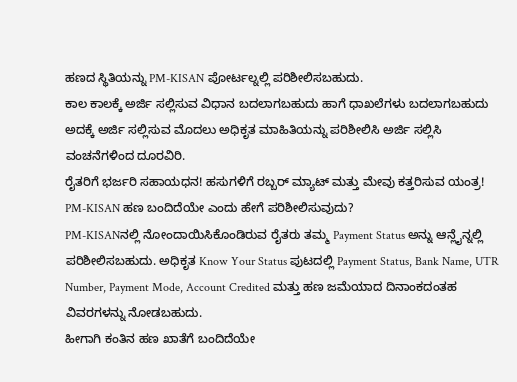ಹಣದ ಸ್ಥಿತಿಯನ್ನು PM-KISAN ಪೋರ್ಟಲ್ನಲ್ಲಿ ಪರಿಶೀಲಿಸಬಹುದು.
ಕಾಲ ಕಾಲಕ್ಕೆ ಅರ್ಜಿ ಸಲ್ಲಿಸುವ ವಿಧಾನ ಬದಲಾಗಬಹುದು ಹಾಗೆ ಧಾಖಲೆಗಳು ಬದಲಾಗಬಹುದು ಅದಕ್ಕೆ ಅರ್ಜಿ ಸಲ್ಲಿಸುವ ಮೊದಲು ಅಧಿಕೃತ ಮಾಹಿತಿಯನ್ನು ಪರಿಶೀಲಿಸಿ ಅರ್ಜಿ ಸಲ್ಲಿಸಿ ವಂಚನೆಗಳಿಂದ ದೂರವಿರಿ.
ರೈತರಿಗೆ ಭರ್ಜರಿ ಸಹಾಯಧನ! ಹಸುಗಳಿಗೆ ರಬ್ಬರ್ ಮ್ಯಾಟ್ ಮತ್ತು ಮೇವು ಕತ್ತರಿಸುವ ಯಂತ್ರ!
PM-KISAN ಹಣ ಬಂದಿದೆಯೇ ಎಂದು ಹೇಗೆ ಪರಿಶೀಲಿಸುವುದು?
PM-KISANನಲ್ಲಿ ನೋಂದಾಯಿಸಿಕೊಂಡಿರುವ ರೈತರು ತಮ್ಮ Payment Status ಅನ್ನು ಆನ್ಲೈನ್ನಲ್ಲಿ ಪರಿಶೀಲಿಸಬಹುದು. ಅಧಿಕೃತ Know Your Status ಪುಟದಲ್ಲಿ Payment Status, Bank Name, UTR Number, Payment Mode, Account Credited ಮತ್ತು ಹಣ ಜಮೆಯಾದ ದಿನಾಂಕದಂತಹ ವಿವರಗಳನ್ನು ನೋಡಬಹುದು.
ಹೀಗಾಗಿ ಕಂತಿನ ಹಣ ಖಾತೆಗೆ ಬಂದಿದೆಯೇ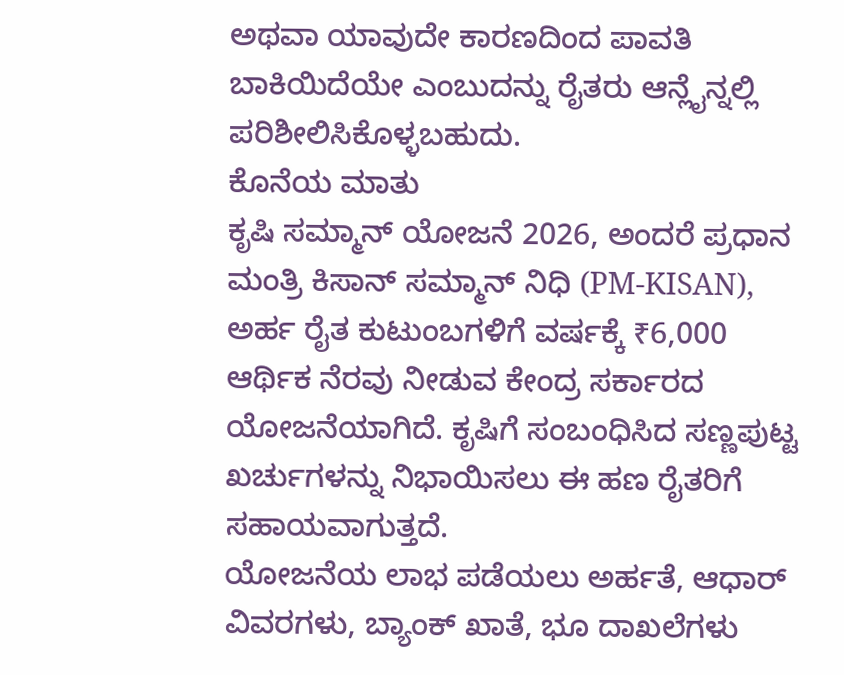ಅಥವಾ ಯಾವುದೇ ಕಾರಣದಿಂದ ಪಾವತಿ ಬಾಕಿಯಿದೆಯೇ ಎಂಬುದನ್ನು ರೈತರು ಆನ್ಲೈನ್ನಲ್ಲಿ ಪರಿಶೀಲಿಸಿಕೊಳ್ಳಬಹುದು.
ಕೊನೆಯ ಮಾತು
ಕೃಷಿ ಸಮ್ಮಾನ್ ಯೋಜನೆ 2026, ಅಂದರೆ ಪ್ರಧಾನ ಮಂತ್ರಿ ಕಿಸಾನ್ ಸಮ್ಮಾನ್ ನಿಧಿ (PM-KISAN), ಅರ್ಹ ರೈತ ಕುಟುಂಬಗಳಿಗೆ ವರ್ಷಕ್ಕೆ ₹6,000 ಆರ್ಥಿಕ ನೆರವು ನೀಡುವ ಕೇಂದ್ರ ಸರ್ಕಾರದ ಯೋಜನೆಯಾಗಿದೆ. ಕೃಷಿಗೆ ಸಂಬಂಧಿಸಿದ ಸಣ್ಣಪುಟ್ಟ ಖರ್ಚುಗಳನ್ನು ನಿಭಾಯಿಸಲು ಈ ಹಣ ರೈತರಿಗೆ ಸಹಾಯವಾಗುತ್ತದೆ.
ಯೋಜನೆಯ ಲಾಭ ಪಡೆಯಲು ಅರ್ಹತೆ, ಆಧಾರ್ ವಿವರಗಳು, ಬ್ಯಾಂಕ್ ಖಾತೆ, ಭೂ ದಾಖಲೆಗಳು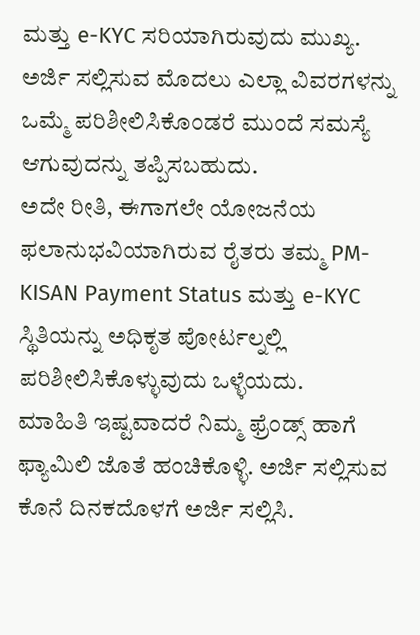ಮತ್ತು e-KYC ಸರಿಯಾಗಿರುವುದು ಮುಖ್ಯ. ಅರ್ಜಿ ಸಲ್ಲಿಸುವ ಮೊದಲು ಎಲ್ಲಾ ವಿವರಗಳನ್ನು ಒಮ್ಮೆ ಪರಿಶೀಲಿಸಿಕೊಂಡರೆ ಮುಂದೆ ಸಮಸ್ಯೆ ಆಗುವುದನ್ನು ತಪ್ಪಿಸಬಹುದು.
ಅದೇ ರೀತಿ, ಈಗಾಗಲೇ ಯೋಜನೆಯ ಫಲಾನುಭವಿಯಾಗಿರುವ ರೈತರು ತಮ್ಮ PM-KISAN Payment Status ಮತ್ತು e-KYC ಸ್ಥಿತಿಯನ್ನು ಅಧಿಕೃತ ಪೋರ್ಟಲ್ನಲ್ಲಿ ಪರಿಶೀಲಿಸಿಕೊಳ್ಳುವುದು ಒಳ್ಳೆಯದು.
ಮಾಹಿತಿ ಇಷ್ಟವಾದರೆ ನಿಮ್ಮ ಫ್ರೆಂಡ್ಸ್ ಹಾಗೆ ಫ್ಯಾಮಿಲಿ ಜೊತೆ ಹಂಚಿಕೊಳ್ಳಿ. ಅರ್ಜಿ ಸಲ್ಲಿಸುವ ಕೊನೆ ದಿನಕದೊಳಗೆ ಅರ್ಜಿ ಸಲ್ಲಿಸಿ.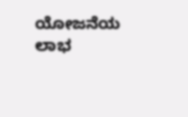ಯೋಜನೆಯ ಲಾಭ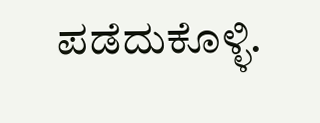ಪಡೆದುಕೊಳ್ಳಿ.